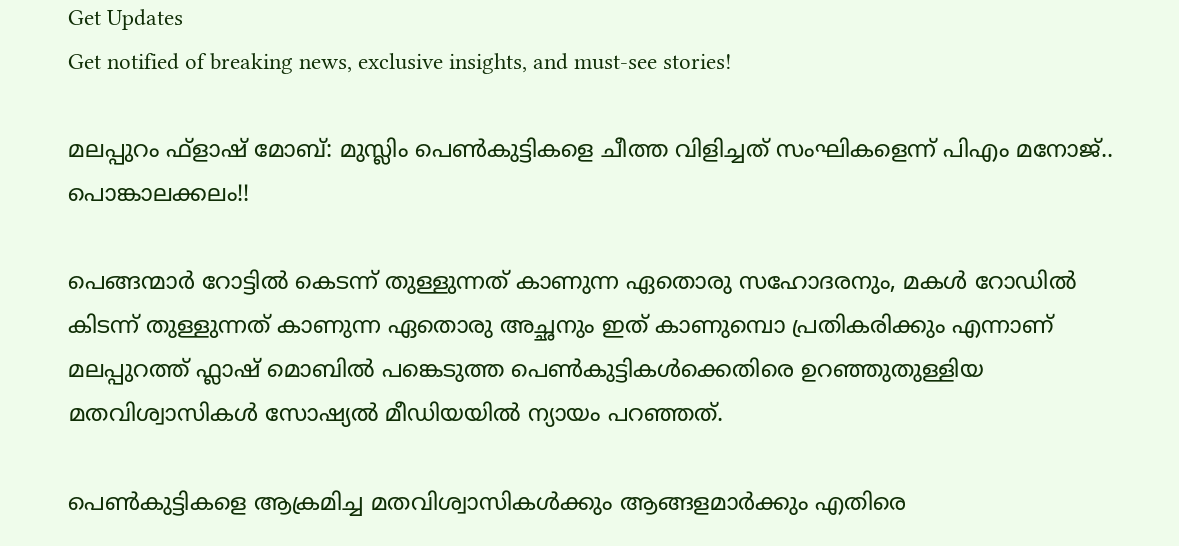Get Updates
Get notified of breaking news, exclusive insights, and must-see stories!

മലപ്പുറം ഫ്ളാഷ് മോബ്: മുസ്ലിം പെൺകുട്ടികളെ ചീത്ത വിളിച്ചത് സംഘികളെന്ന് പിഎം മനോജ്.. പൊങ്കാലക്കലം!!

പെങ്ങന്മാർ റോട്ടിൽ കെടന്ന് തുള്ളുന്നത് കാണുന്ന ഏതൊരു സഹോദരനും, മകൾ റോഡിൽ കിടന്ന് തുള്ളുന്നത് കാണുന്ന ഏതൊരു അച്ഛനും ഇത് കാണുമ്പൊ പ്രതികരിക്കും എന്നാണ് മലപ്പുറത്ത് ഫ്ലാഷ് മൊബില്‍ പങ്കെടുത്ത പെണ്‍കുട്ടികൾക്കെതിരെ ഉറഞ്ഞുതുള്ളിയ മതവിശ്വാസികൾ സോഷ്യൽ മീഡിയയിൽ ന്യായം പറഞ്ഞത്.

പെൺകുട്ടികളെ ആക്രമിച്ച മതവിശ്വാസികൾക്കും ആങ്ങളമാർക്കും എതിരെ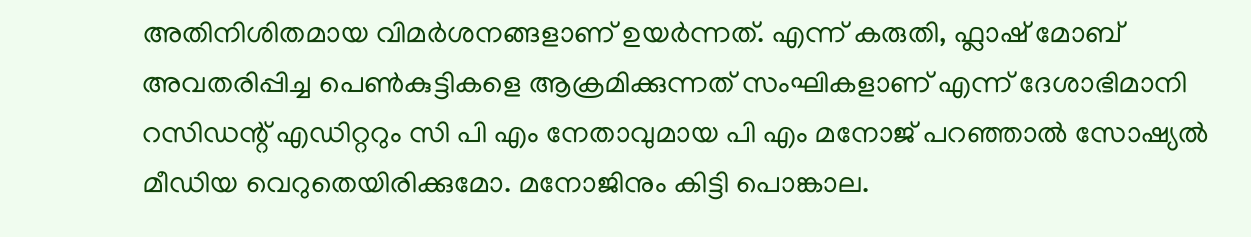അതിനിശിതമായ വിമർശനങ്ങളാണ് ഉയർന്നത്. എന്ന് കരുതി, ഫ്ലാഷ് മോബ് അവതരിപ്പിച്ച പെൺകുട്ടികളെ ആക്രമിക്കുന്നത് സംഘികളാണ് എന്ന് ദേശാഭിമാനി റസിഡന്റ് എഡിറ്ററും സി പി എം നേതാവുമായ പി എം മനോജ് പറഞ്ഞാൽ സോഷ്യൽ മീഡിയ വെറുതെയിരിക്കുമോ. മനോജിനും കിട്ടി പൊങ്കാല.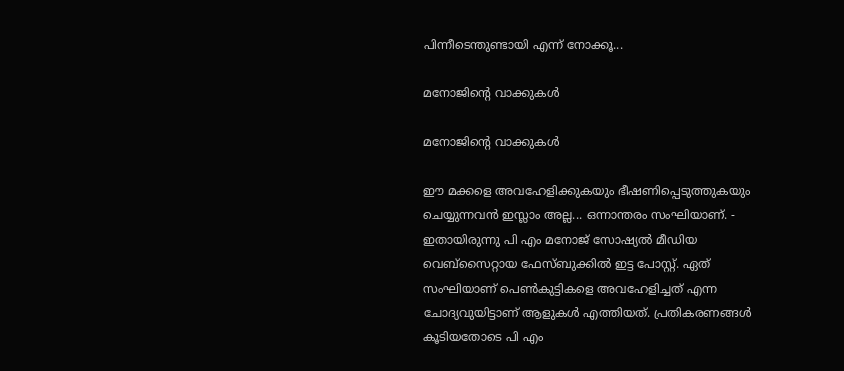പിന്നീടെന്തുണ്ടായി എന്ന് നോക്കൂ...

മനോജിന്റെ വാക്കുകൾ

മനോജിന്റെ വാക്കുകൾ

ഈ മക്കളെ അവഹേളിക്കുകയും ഭീഷണിപ്പെടുത്തുകയും ചെയ്യുന്നവൻ ഇസ്ലാം അല്ല... ഒന്നാന്തരം സംഘിയാണ്. - ഇതായിരുന്നു പി എം മനോജ് സോഷ്യൽ മീഡിയ വെബ്സൈറ്റായ ഫേസ്ബുക്കിൽ ഇട്ട പോസ്റ്റ്. ഏത് സംഘിയാണ് പെൺകുട്ടികളെ അവഹേളിച്ചത് എന്ന ചോദ്യവുയിട്ടാണ് ആളുകൾ എത്തിയത്. പ്രതികരണങ്ങൾ കൂടിയതോടെ പി എം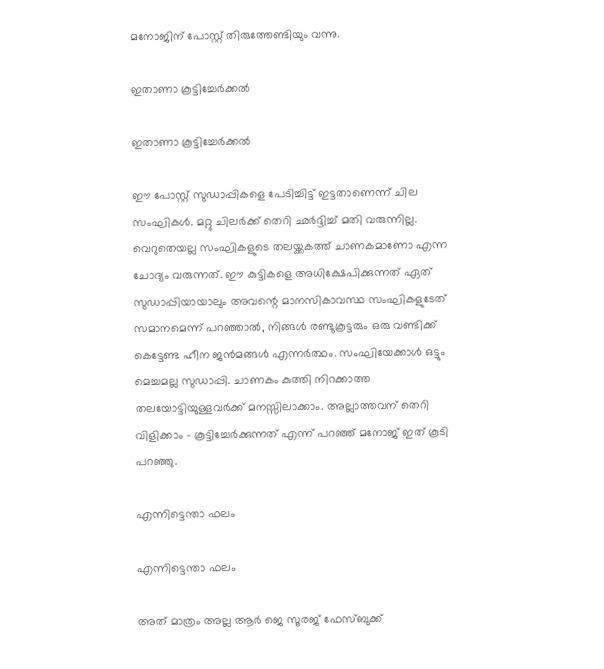മനോജിന് പോസ്റ്റ് തിരുത്തേണ്ടിയും വന്നു.

ഇതാണാ കൂട്ടിച്ചേര്‍ക്കൽ

ഇതാണാ കൂട്ടിച്ചേര്‍ക്കൽ

ഈ പോസ്റ്റ് സുഡാപ്പികളെ പേടിച്ചിട്ട് ഇട്ടതാണെന്ന് ചില സംഘികൾ. മറ്റു ചിലർക്ക് തെറി ഛർദ്ദിച്ച് മതി വരുന്നില്ല. വെറുതെയല്ല സംഘികളുടെ തലയ്ക്കകത്ത് ചാണകമാണോ എന്ന ചോദ്യം വരുന്നത്. ഈ കുട്ടികളെ അധിക്ഷേപിക്കുന്നത് ഏത് സുഡാപ്പിയായാലും അവന്റെ മാനസികാവസ്ഥ സംഘികളുടേത് സമാനമെന്ന് പറഞ്ഞാൽ, നിങ്ങൾ രണ്ടുകൂട്ടരും ഒരു വണ്ടിക്ക് കെട്ടേണ്ട ഹീന ജൻമങ്ങൾ എന്നർത്ഥം. സംഘിയേക്കാൾ ഒട്ടും മെച്ചമല്ല സുഡാപ്പി. ചാണകം കുത്തി നിറക്കാത്ത തലയോട്ടിയുള്ളവർക്ക് മനസ്സിലാക്കാം. അല്ലാത്തവന് തെറി വിളിക്കാം - കൂട്ടിച്ചേർക്കുന്നത് എന്ന് പറഞ്ഞ് മനോജ് ഇത് കൂടി പറഞ്ഞു.

എന്നിട്ടെന്താ ഫലം

എന്നിട്ടെന്താ ഫലം

അത് മാത്രം അല്ല ആർ ജെ സൂരജ് ഫേസ്ബുക്ക്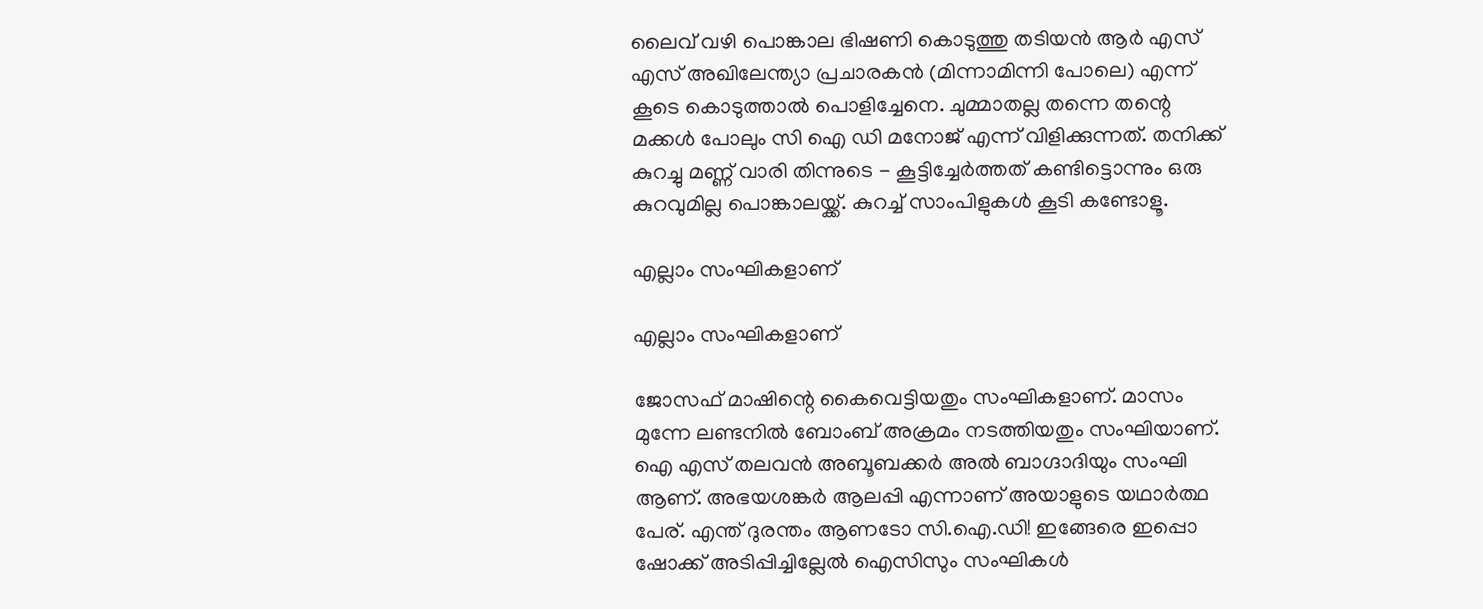ലൈവ് വഴി പൊങ്കാല ഭിഷണി കൊടുത്തു തടിയൻ ആർ എസ് എസ് അഖിലേന്ത്യാ പ്രചാരകൻ (മിന്നാമിന്നി പോലെ) എന്ന് കൂടെ കൊടുത്താൽ പൊളിച്ചേനെ. ചുമ്മാതല്ല തന്നെ തന്റെ മക്കൾ പോലും സി ഐ ഡി മനോജ്‌ എന്ന് വിളിക്കുന്നത്. തനിക്ക് കുറച്ചു മണ്ണ് വാരി തിന്നുടെ - കൂട്ടിച്ചേർത്തത് കണ്ടിട്ടൊന്നും ഒരു കുറവുമില്ല പൊങ്കാലയ്ക്ക്. കുറച്ച് സാംപിളുകൾ കൂടി കണ്ടോളൂ.

എല്ലാം സംഘികളാണ്

എല്ലാം സംഘികളാണ്

ജോസഫ് മാഷിന്റെ കൈവെട്ടിയതും സംഘികളാണ്. മാസം മുന്നേ ലണ്ടനിൽ ബോംബ് അക്രമം നടത്തിയതും സംഘിയാണ്. ഐ എസ് തലവൻ അബൂബക്കർ അൽ ബാഗ്ദാദിയും സംഘി ആണ്. അഭയശങ്കർ ആലപ്പി എന്നാണ് അയാളുടെ യഥാർത്ഥ പേര്. എന്ത് ദുരന്തം ആണടോ സി.ഐ.ഡി! ഇങ്ങേരെ ഇപ്പൊ ഷോക്ക് അടിപ്പിച്ചില്ലേൽ ഐസിസും സംഘികൾ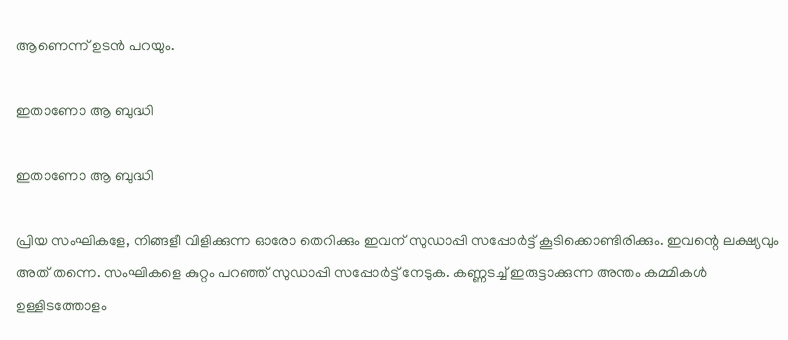ആണെന്ന് ഉടൻ പറയും.

ഇതാണോ ആ ബുദ്ധി

ഇതാണോ ആ ബുദ്ധി

പ്രിയ സംഘികളേ, നിങ്ങളീ വിളിക്കുന്ന ഓരോ തെറിക്കും ഇവന് സുഡാപ്പി സപ്പോർട്ട് കൂടിക്കൊണ്ടിരിക്കും. ഇവന്റെ ലക്ഷ്യവും അത് തന്നെ. സംഘികളെ കുറ്റം പറഞ്ഞ് സുഡാപ്പി സപ്പോർട്ട് നേടുക. കണ്ണടച്ച് ഇരുട്ടാക്കുന്ന അന്തം കമ്മികള്‍ ഉള്ളിടത്തോളം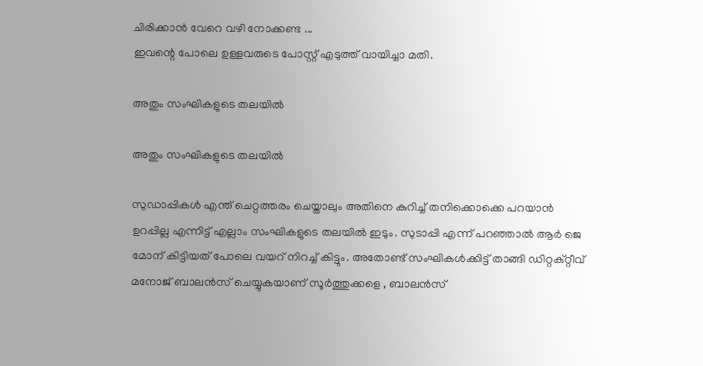ചിരിക്കാന്‍ വേറെ വഴി നോക്കണ്ട ...
ഇവന്റെ പോലെ ഉള്ളവരുടെ പോസ്റ്റ്‌ എടുത്ത് വായിച്ചാ മതി.

അതും സംഘികളുടെ തലയിൽ

അതും സംഘികളുടെ തലയിൽ

സുഡാപ്പികൾ എന്ത് ചെറ്റത്തരം ചെയ്താലും അതിനെ കുറിച്ച് തനിക്കൊക്കെ പറയാൻ ഉറപ്പില്ല എന്നിട്ട് എല്ലാം സംഘികളുടെ തലയിൽ ഇടും. സുടാപ്പി എന്ന് പറഞ്ഞാൽ ആർ ജെ മോന് കിട്ടിയത് പോലെ വയറ് നിറച്ച് കിട്ടും. അതോണ്ട് സംഘികൾക്കിട്ട് താങ്ങി ഡിറ്റക്റ്റീവ് മനോജ് ബാലൻസ് ചെയ്യുകയാണ് സൂർത്തുക്കളെ , ബാലൻസ്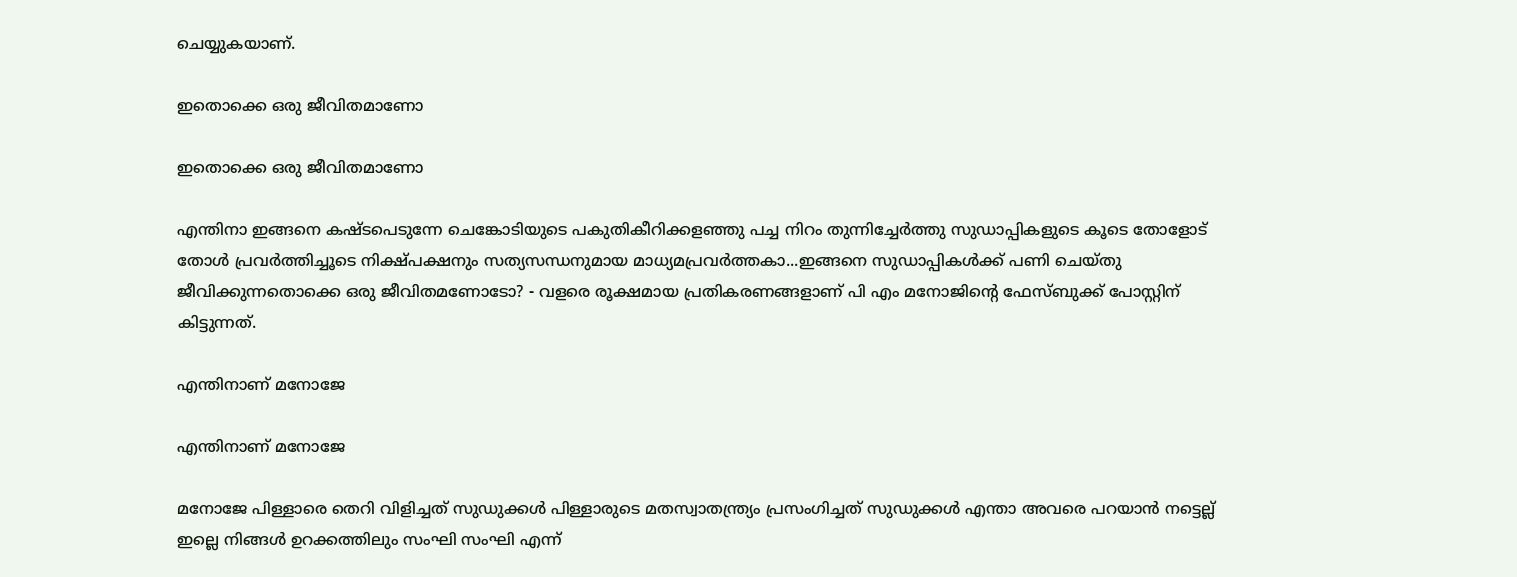ചെയ്യുകയാണ്.

ഇതൊക്കെ ഒരു ജീവിതമാണോ

ഇതൊക്കെ ഒരു ജീവിതമാണോ

എന്തിനാ ഇങ്ങനെ കഷ്ടപെടുന്നേ ചെങ്കോടിയുടെ പകുതികീറിക്കളഞ്ഞു പച്ച നിറം തുന്നിച്ചേർത്തു സുഡാപ്പികളുടെ കൂടെ തോളോട് തോൾ പ്രവർത്തിച്ചൂടെ നിക്ഷ്പക്ഷനും സത്യസന്ധനുമായ മാധ്യമപ്രവർത്തകാ...ഇങ്ങനെ സുഡാപ്പികൾക്ക് പണി ചെയ്തു ജീവിക്കുന്നതൊക്കെ ഒരു ജീവിതമണോടോ? - വളരെ രൂക്ഷമായ പ്രതികരണങ്ങളാണ് പി എം മനോജിന്റെ ഫേസ്ബുക്ക് പോസ്റ്റിന് കിട്ടുന്നത്.

എന്തിനാണ് മനോജേ

എന്തിനാണ് മനോജേ

മനോജേ പിള്ളാരെ തെറി വിളിച്ചത് സുഡുക്കൾ പിള്ളാരുടെ മതസ്വാതന്ത്ര്യം പ്രസംഗിച്ചത് സുഡുക്കൾ എന്താ അവരെ പറയാൻ നട്ടെല്ല് ഇല്ലെ നിങ്ങൾ ഉറക്കത്തിലും സംഘി സംഘി എന്ന്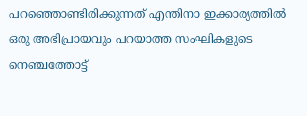പറഞ്ഞൊണ്ടിരിക്കുന്നത് എന്തിനാ ഇക്കാര്യത്തിൽ ഒരു അഭിപ്രായവും പറയാത്ത സംഘികളുടെ നെഞ്ചത്തോട്ട്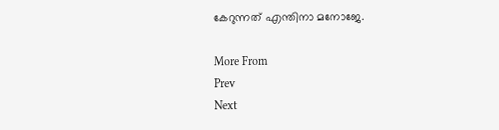കേറുന്നത് എന്തിനാ മനോജേ.

More From
Prev
Next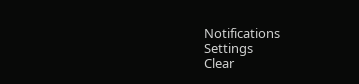Notifications
Settings
Clear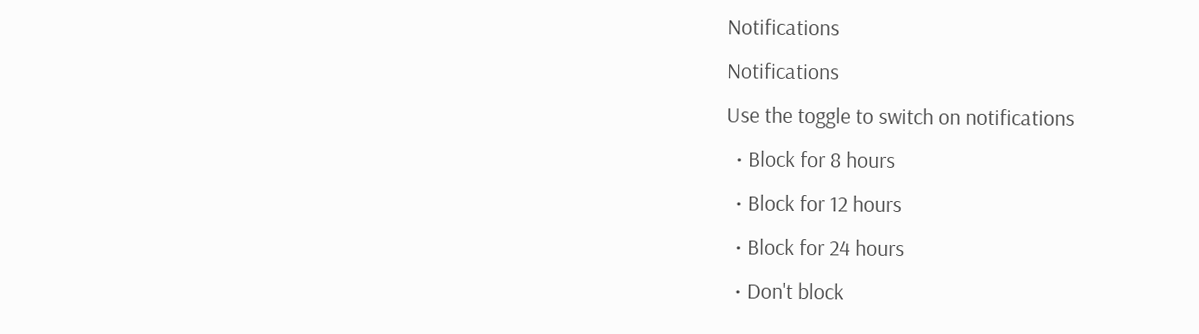Notifications
Notifications
Use the toggle to switch on notifications
  • Block for 8 hours
  • Block for 12 hours
  • Block for 24 hours
  • Don't block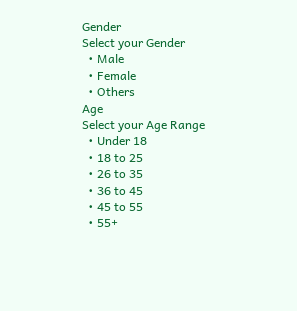Gender
Select your Gender
  • Male
  • Female
  • Others
Age
Select your Age Range
  • Under 18
  • 18 to 25
  • 26 to 35
  • 36 to 45
  • 45 to 55
  • 55+